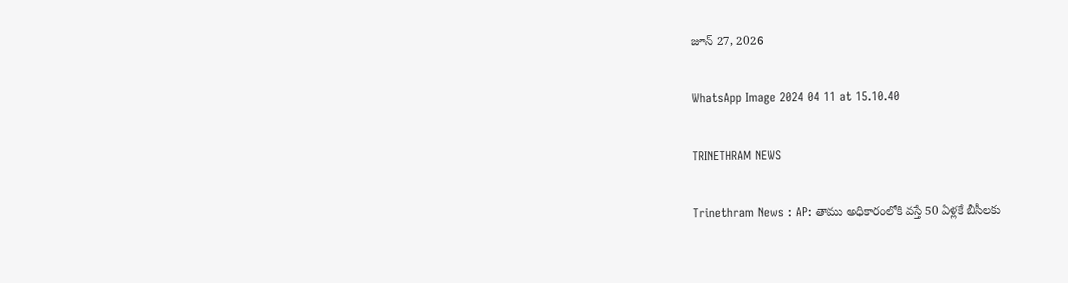జూన్ 27, 2026

WhatsApp Image 2024 04 11 at 15.10.40

TRINETHRAM NEWS

Trinethram News : AP: తాము అధికారంలోకి వస్తే 50 ఏళ్లకే బీసీలకు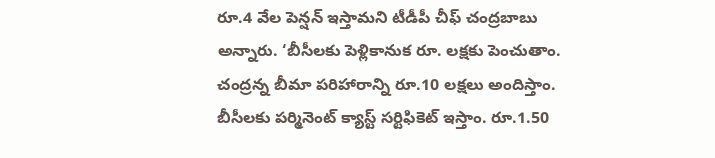రూ.4 వేల పెన్షన్ ఇస్తామని టీడీపీ చీఫ్ చంద్రబాబు
అన్నారు. ‘బీసీలకు పెళ్లికానుక రూ. లక్షకు పెంచుతాం.
చంద్రన్న బీమా పరిహారాన్ని రూ.10 లక్షలు అందిస్తాం.
బీసీలకు పర్మినెంట్ క్యాస్ట్ సర్టిఫికెట్ ఇస్తాం. రూ.1.50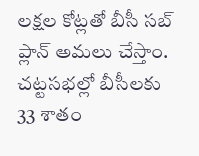లక్షల కోట్లతో బీసీ సబ్ ప్లాన్ అమలు చేస్తాం.
చట్టసభల్లో బీసీలకు 33 శాతం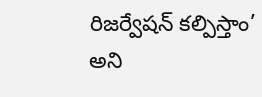రిజర్వేషన్ కల్పిస్తాం’
అని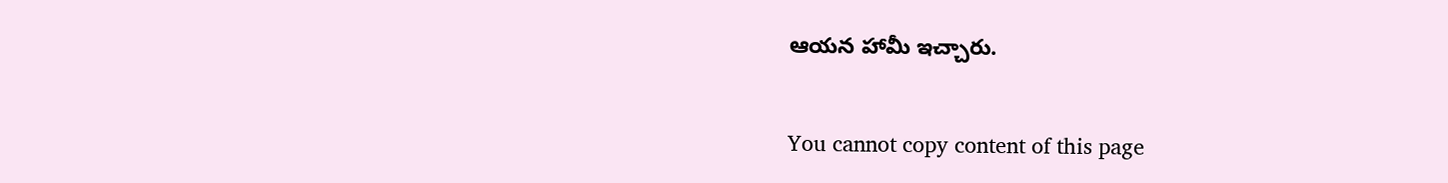ఆయన హామీ ఇచ్చారు.

You cannot copy content of this page